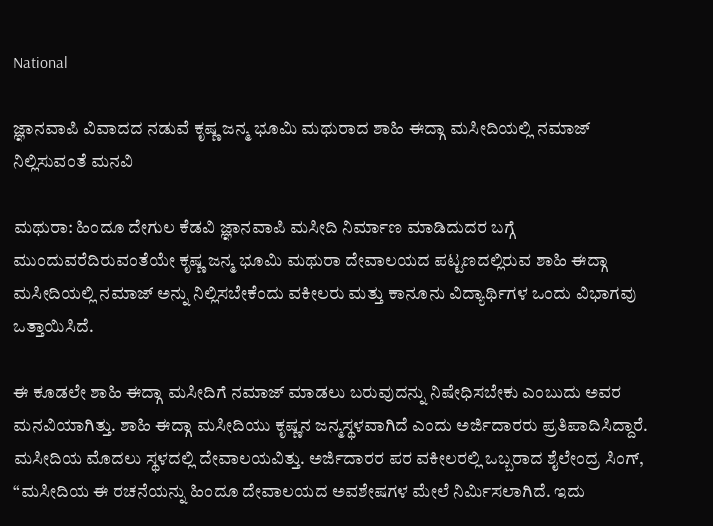National

ಜ್ಞಾನವಾಪಿ ವಿವಾದದ ನಡುವೆ ಕೃಷ್ಣ ಜನ್ಮ ಭೂಮಿ ಮಥುರಾದ ಶಾಹಿ ಈದ್ಗಾ ಮಸೀದಿಯಲ್ಲಿ ನಮಾಜ್ ನಿಲ್ಲಿಸುವಂತೆ ಮನವಿ

ಮಥುರಾ: ಹಿಂದೂ ದೇಗುಲ ಕೆಡವಿ ಜ್ಞಾನವಾಪಿ ಮಸೀದಿ ನಿರ್ಮಾಣ ಮಾಡಿದುದರ ಬಗ್ಗೆ ಮುಂದುವರೆದಿರುವಂತೆಯೇ ಕೃಷ್ಣ ಜನ್ಮ ಭೂಮಿ ಮಥುರಾ ದೇವಾಲಯದ ಪಟ್ಟಣದಲ್ಲಿರುವ ಶಾಹಿ ಈದ್ಗಾ ಮಸೀದಿಯಲ್ಲಿ ನಮಾಜ್ ಅನ್ನು ನಿಲ್ಲಿಸಬೇಕೆಂದು ವಕೀಲರು ಮತ್ತು ಕಾನೂನು ವಿದ್ಯಾರ್ಥಿಗಳ ಒಂದು ವಿಭಾಗವು ಒತ್ತಾಯಿಸಿದೆ.

ಈ ಕೂಡಲೇ ಶಾಹಿ ಈದ್ಗಾ ಮಸೀದಿಗೆ ನಮಾಜ್ ಮಾಡಲು ಬರುವುದನ್ನು ನಿಷೇಧಿಸಬೇಕು ಎಂಬುದು ಅವರ ಮನವಿಯಾಗಿತ್ತು. ಶಾಹಿ ಈದ್ಗಾ ಮಸೀದಿಯು ಕೃಷ್ಣನ ಜನ್ಮಸ್ಥಳವಾಗಿದೆ ಎಂದು ಅರ್ಜಿದಾರರು ಪ್ರತಿಪಾದಿಸಿದ್ದಾರೆ. ಮಸೀದಿಯ ಮೊದಲು ಸ್ಥಳದಲ್ಲಿ ದೇವಾಲಯವಿತ್ತು. ಅರ್ಜಿದಾರರ ಪರ ವಕೀಲರಲ್ಲಿ ಒಬ್ಬರಾದ ಶೈಲೇಂದ್ರ ಸಿಂಗ್, “ಮಸೀದಿಯ ಈ ರಚನೆಯನ್ನು ಹಿಂದೂ ದೇವಾಲಯದ ಅವಶೇಷಗಳ ಮೇಲೆ ನಿರ್ಮಿಸಲಾಗಿದೆ. ಇದು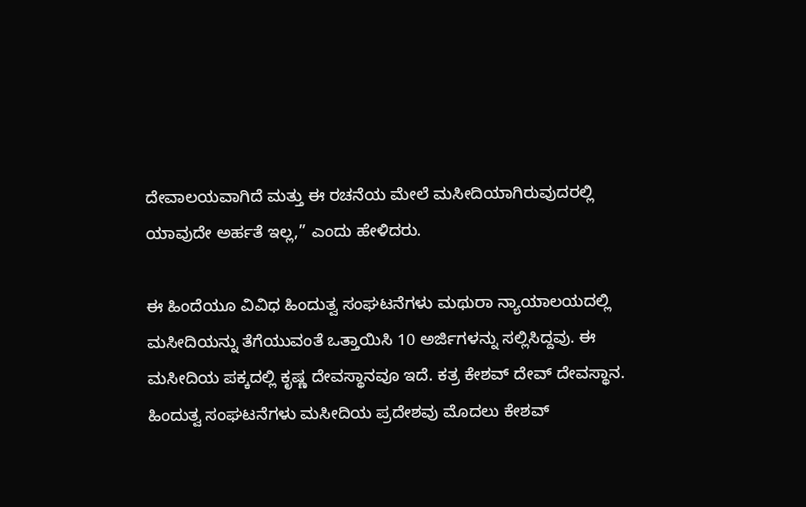ದೇವಾಲಯವಾಗಿದೆ ಮತ್ತು ಈ ರಚನೆಯ ಮೇಲೆ ಮಸೀದಿಯಾಗಿರುವುದರಲ್ಲಿ ಯಾವುದೇ ಅರ್ಹತೆ ಇಲ್ಲ,” ಎಂದು ಹೇಳಿದರು.

ಈ ಹಿಂದೆಯೂ ವಿವಿಧ ಹಿಂದುತ್ವ ಸಂಘಟನೆಗಳು ಮಥುರಾ ನ್ಯಾಯಾಲಯದಲ್ಲಿ ಮಸೀದಿಯನ್ನು ತೆಗೆಯುವಂತೆ ಒತ್ತಾಯಿಸಿ 10 ಅರ್ಜಿಗಳನ್ನು ಸಲ್ಲಿಸಿದ್ದವು. ಈ ಮಸೀದಿಯ ಪಕ್ಕದಲ್ಲಿ ಕೃಷ್ಣ ದೇವಸ್ಥಾನವೂ ಇದೆ. ಕತ್ರ ಕೇಶವ್ ದೇವ್ ದೇವಸ್ಥಾನ. ಹಿಂದುತ್ವ ಸಂಘಟನೆಗಳು ಮಸೀದಿಯ ಪ್ರದೇಶವು ಮೊದಲು ಕೇಶವ್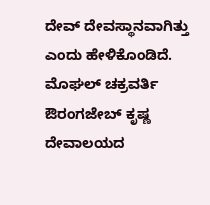ದೇವ್ ದೇವಸ್ಥಾನವಾಗಿತ್ತು ಎಂದು ಹೇಳಿಕೊಂಡಿದೆ. ಮೊಘಲ್ ಚಕ್ರವರ್ತಿ ಔರಂಗಜೇಬ್ ಕೃಷ್ಣ ದೇವಾಲಯದ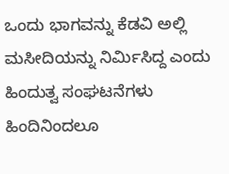ಒಂದು ಭಾಗವನ್ನು ಕೆಡವಿ ಅಲ್ಲಿ ಮಸೀದಿಯನ್ನು ನಿರ್ಮಿಸಿದ್ದ ಎಂದು ಹಿಂದುತ್ವ ಸಂಘಟನೆಗಳು ಹಿಂದಿನಿಂದಲೂ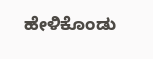ಹೇಳಿಕೊಂಡು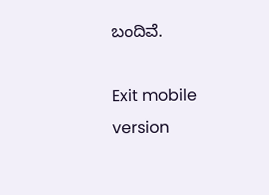ಬಂದಿವೆ.

Exit mobile version